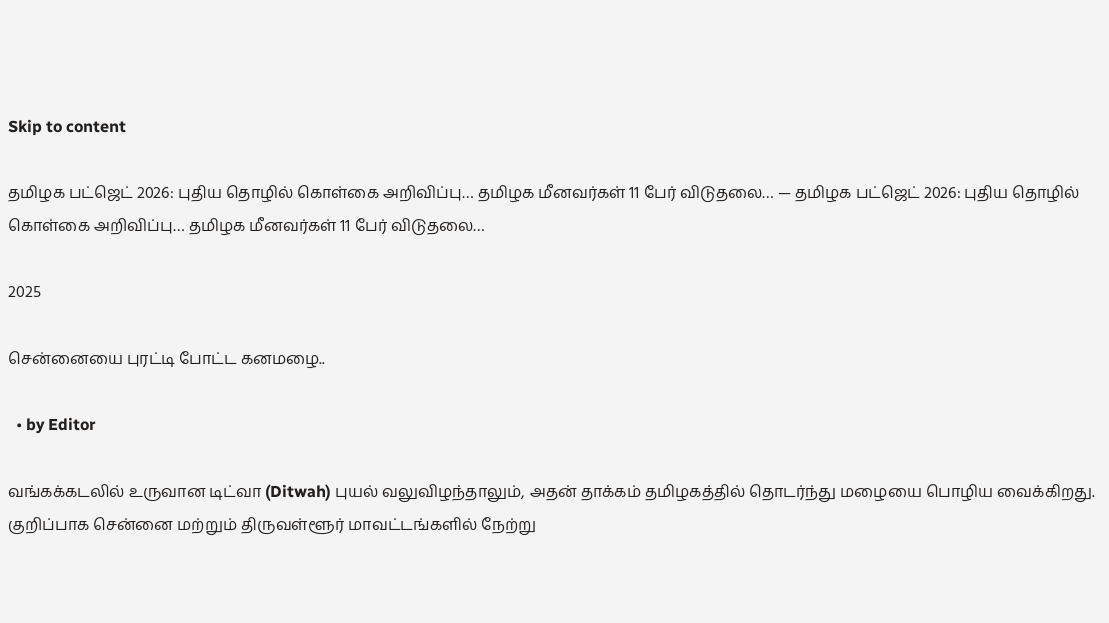Skip to content

தமிழக பட்ஜெட் 2026: புதிய தொழில் கொள்கை அறிவிப்பு… தமிழக மீனவர்கள் 11 பேர் விடுதலை… — தமிழக பட்ஜெட் 2026: புதிய தொழில் கொள்கை அறிவிப்பு… தமிழக மீனவர்கள் 11 பேர் விடுதலை…

2025

சென்னையை புரட்டி போட்ட கனமழை..

  • by Editor

வங்கக்கடலில் உருவான டிட்வா (Ditwah) புயல் வலுவிழந்தாலும், அதன் தாக்கம் தமிழகத்தில் தொடர்ந்து மழையை பொழிய வைக்கிறது. குறிப்பாக சென்னை மற்றும் திருவள்ளூர் மாவட்டங்களில் நேற்று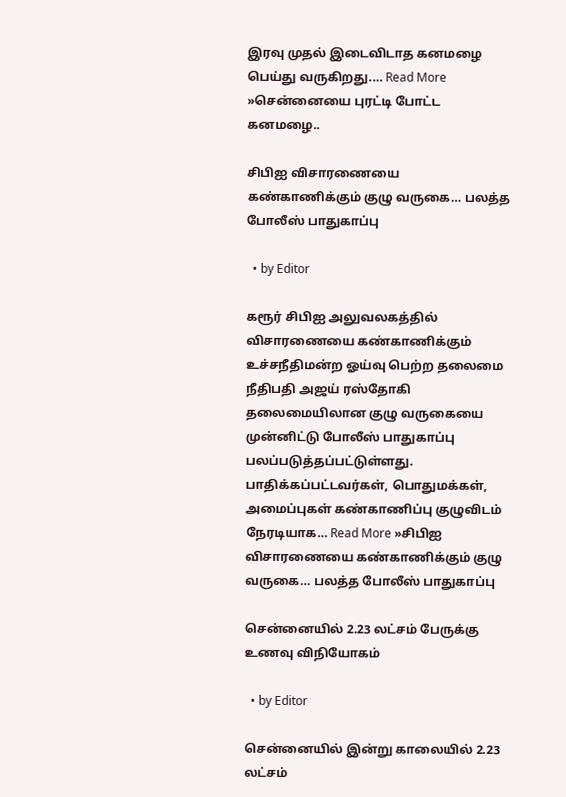இரவு முதல் இடைவிடாத கனமழை பெய்து வருகிறது.… Read More »சென்னையை புரட்டி போட்ட கனமழை..

சிபிஐ விசாரணையை கண்காணிக்கும் குழு வருகை… பலத்த போலீஸ் பாதுகாப்பு

  • by Editor

கரூர் சிபிஐ அலுவலகத்தில் விசாரணையை கண்காணிக்கும் உச்சநீதிமன்ற ஓய்வு பெற்ற தலைமை நீதிபதி அஜய் ரஸ்தோகி தலைமையிலான குழு வருகையை முன்னிட்டு போலீஸ் பாதுகாப்பு பலப்படுத்தப்பட்டுள்ளது. பாதிக்கப்பட்டவர்கள், பொதுமக்கள், அமைப்புகள் கண்காணிப்பு குழுவிடம் நேரடியாக… Read More »சிபிஐ விசாரணையை கண்காணிக்கும் குழு வருகை… பலத்த போலீஸ் பாதுகாப்பு

சென்னையில் 2.23 லட்சம் பேருக்கு உணவு விநியோகம்

  • by Editor

சென்னையில் இன்று காலையில் 2.23 லட்சம்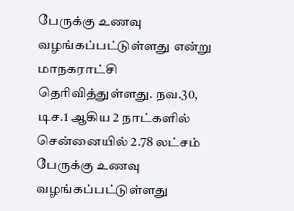பேருக்கு உணவு வழங்கப்பட்டுள்ளது என்று மாநகராட்சி தெரிவித்துள்ளது. நவ.30, டிச.1 ஆகிய 2 நாட்களில் சென்னையில் 2.78 லட்சம் பேருக்கு உணவு வழங்கப்பட்டுள்ளது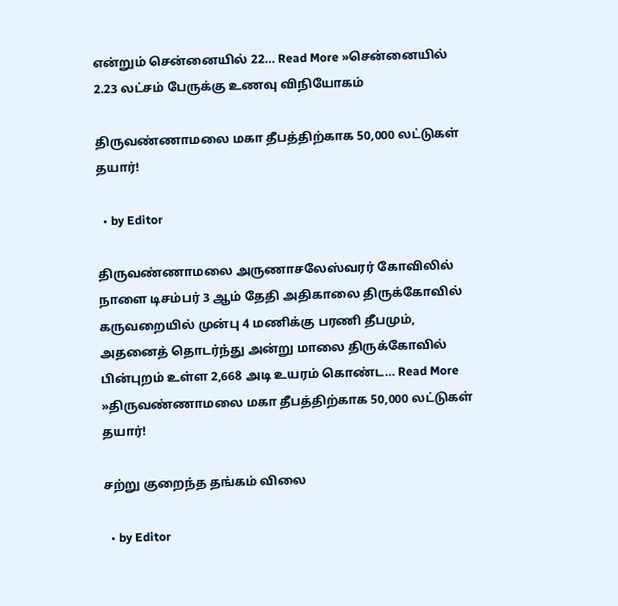என்றும் சென்னையில் 22… Read More »சென்னையில் 2.23 லட்சம் பேருக்கு உணவு விநியோகம்

திருவண்ணாமலை மகா தீபத்திற்காக 50,000 லட்டுகள் தயார்!

  • by Editor

திருவண்ணாமலை அருணாசலேஸ்வரர் கோவிலில் நாளை டிசம்பர் 3 ஆம் தேதி அதிகாலை திருக்கோவில் கருவறையில் முன்பு 4 மணிக்கு பரணி தீபமும், அதனைத் தொடர்ந்து அன்று மாலை திருக்கோவில் பின்புறம் உள்ள 2,668 அடி உயரம் கொண்ட… Read More »திருவண்ணாமலை மகா தீபத்திற்காக 50,000 லட்டுகள் தயார்!

சற்று குறைந்த தங்கம் விலை

  • by Editor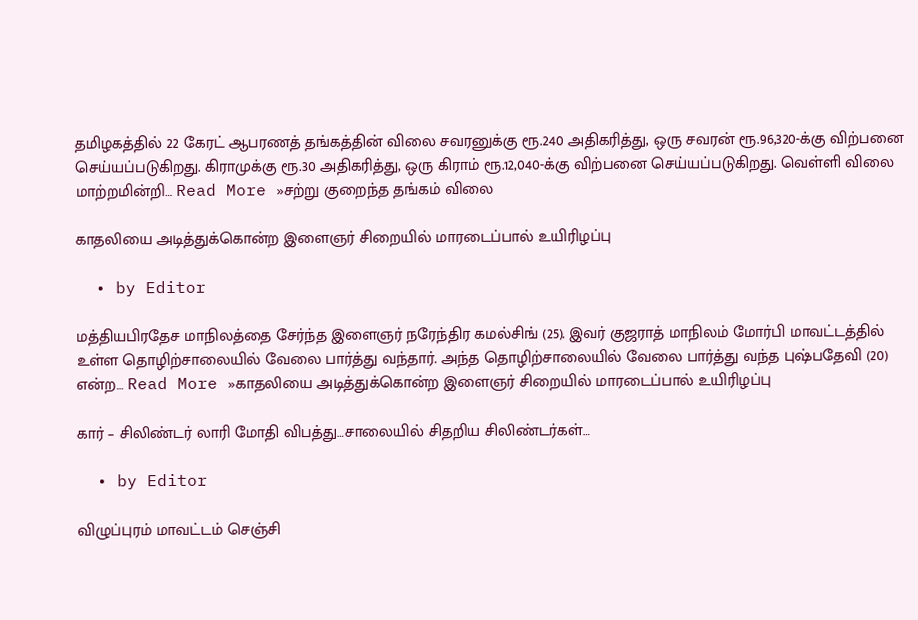தமிழகத்தில் 22 கேரட் ஆபரணத் தங்கத்தின் விலை சவரனுக்கு ரூ.240 அதிகரித்து, ஒரு சவரன் ரூ.96,320-க்கு விற்பனை செய்யப்படுகிறது. கிராமுக்கு ரூ.30 அதிகரித்து, ஒரு கிராம் ரூ.12,040-க்கு விற்பனை செய்யப்படுகிறது. வெள்ளி விலை மாற்றமின்றி… Read More »சற்று குறைந்த தங்கம் விலை

காதலியை அடித்துக்கொன்ற இளைஞர் சிறையில் மாரடைப்பால் உயிரிழப்பு

  • by Editor

மத்தியபிரதேச மாநிலத்தை சேர்ந்த இளைஞர் நரேந்திர கமல்சிங் (25). இவர் குஜராத் மாநிலம் மோர்பி மாவட்டத்தில் உள்ள தொழிற்சாலையில் வேலை பார்த்து வந்தார். அந்த தொழிற்சாலையில் வேலை பார்த்து வந்த புஷ்பதேவி (20) என்ற… Read More »காதலியை அடித்துக்கொன்ற இளைஞர் சிறையில் மாரடைப்பால் உயிரிழப்பு

கார் – சிலிண்டர் லாரி மோதி விபத்து…சாலையில் சிதறிய சிலிண்டர்கள்…

  • by Editor

விழுப்புரம் மாவட்டம் செஞ்சி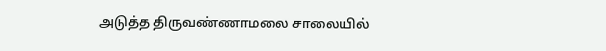அடுத்த திருவண்ணாமலை சாலையில்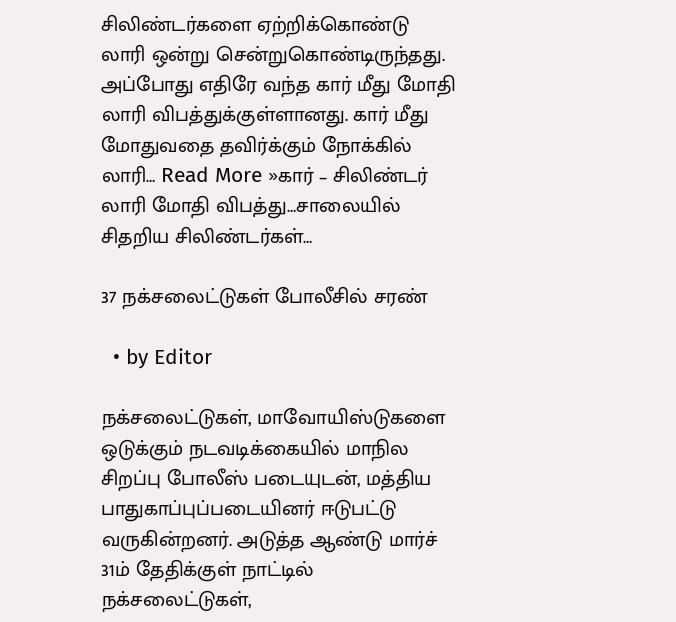சிலிண்டர்களை ஏற்றிக்கொண்டு லாரி ஒன்று சென்றுகொண்டிருந்தது. அப்போது எதிரே வந்த கார் மீது மோதி லாரி விபத்துக்குள்ளானது. கார் மீது மோதுவதை தவிர்க்கும் நோக்கில் லாரி… Read More »கார் – சிலிண்டர் லாரி மோதி விபத்து…சாலையில் சிதறிய சிலிண்டர்கள்…

37 நக்சலைட்டுகள் போலீசில் சரண்

  • by Editor

நக்சலைட்டுகள், மாவோயிஸ்டுகளை ஒடுக்கும் நடவடிக்கையில் மாநில சிறப்பு போலீஸ் படையுடன், மத்திய பாதுகாப்புப்படையினர் ஈடுபட்டு வருகின்றனர். அடுத்த ஆண்டு மார்ச் 31ம் தேதிக்குள் நாட்டில் நக்சலைட்டுகள்,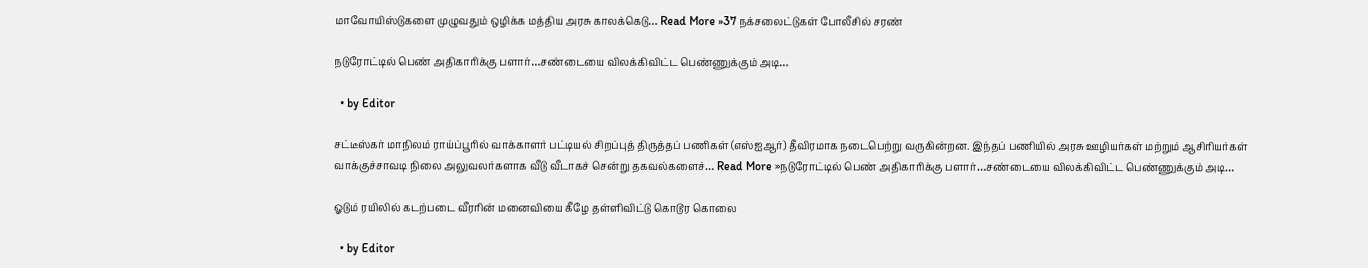மாவோயிஸ்டுகளை முழுவதும் ஒழிக்க மத்திய அரசு காலக்கெடு… Read More »37 நக்சலைட்டுகள் போலீசில் சரண்

நடுரோட்டில் பெண் அதிகாரிக்கு பளார்…சண்டையை விலக்கிவிட்ட பெண்ணுக்கும் அடி…

  • by Editor

சட்டீஸ்கர் மாநிலம் ராய்ப்பூரில் வாக்காளர் பட்டியல் சிறப்புத் திருத்தப் பணிகள் (எஸ்ஐஆர்) தீவிரமாக நடைபெற்று வருகின்றன. இந்தப் பணியில் அரசு ஊழியர்கள் மற்றும் ஆசிரியர்கள் வாக்குச்சாவடி நிலை அலுவலர்களாக வீடு வீடாகச் சென்று தகவல்களைச்… Read More »நடுரோட்டில் பெண் அதிகாரிக்கு பளார்…சண்டையை விலக்கிவிட்ட பெண்ணுக்கும் அடி…

ஓடும் ரயிலில் கடற்படை வீரரின் மனைவியை கீழே தள்ளிவிட்டு கொடூர கொலை

  • by Editor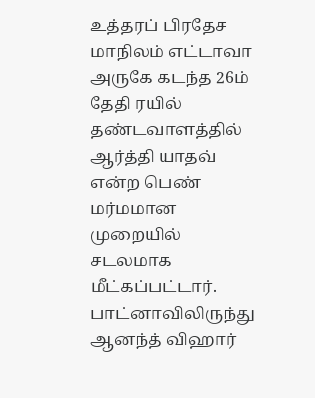உத்தரப் பிரதேச மாநிலம் எட்டாவா அருகே கடந்த 26ம் தேதி ரயில் தண்டவாளத்தில் ஆர்த்தி யாதவ் என்ற பெண் மர்மமான முறையில் சடலமாக மீட்கப்பட்டார். பாட்னாவிலிருந்து ஆனந்த் விஹார்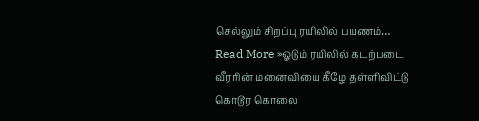செல்லும் சிறப்பு ரயிலில் பயணம்… Read More »ஓடும் ரயிலில் கடற்படை வீரரின் மனைவியை கீழே தள்ளிவிட்டு கொடூர கொலை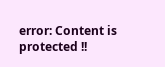error: Content is protected !!